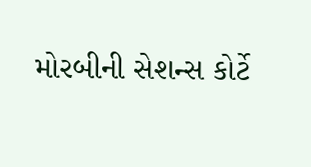મોરબીની સેશન્સ કોર્ટે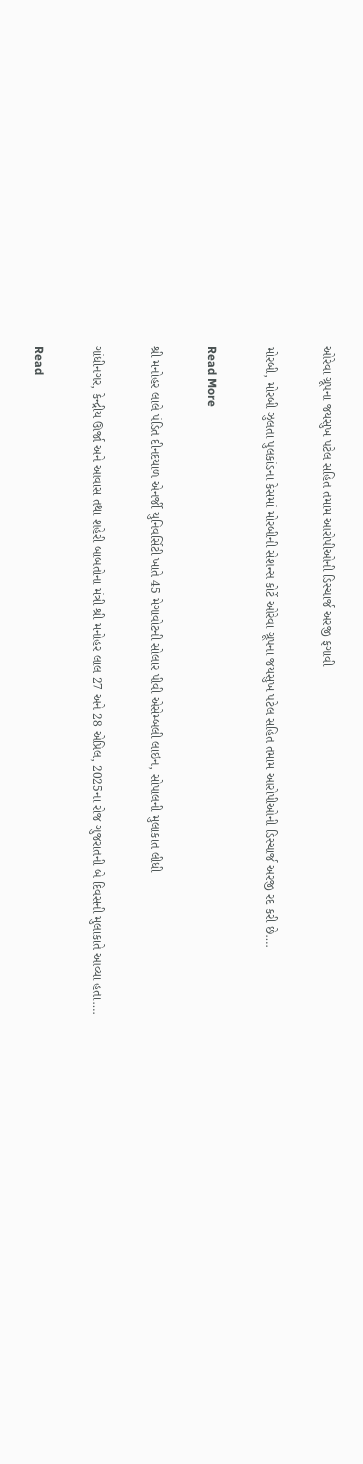ઓરેવા ગ્રૂપના જયસુખ પટેલ સહિત તમામ આરોપીઓની ડિસ્ચાર્જ અરજી ફગાવી

મોરબી, મોરબી ઝુલતા પુલકાંડના કેસમાં મોરબીની સેશન્સ કોર્ટે ઓરેવા ગ્રૂપના જયસુખ પટેલ સહિત તમામ આરોપીઓની ડિસ્ચાર્જ અરજી રદ કરી છે….

Read More

શ્રી મનોહર લાલે પંડિત દીનદયાળ એનર્જી યુનિવર્સિટી ખાતે 45 મેગાવોટની સોલાર પીવી એસેમ્બલી લાઇન, સોપાલની મુલાકાત લીધી

ગાંધીનગર, કેન્દ્રીય ઊર્જા અને આવાસ તથા શહેરી બાબતોના મંત્રી શ્રી મનોહર લાલ 27 અને 28 એપ્રિલ, 2025ના રોજ ગુજરાતની બે દિવસની મુલાકાતે આવ્યા હતા….

Read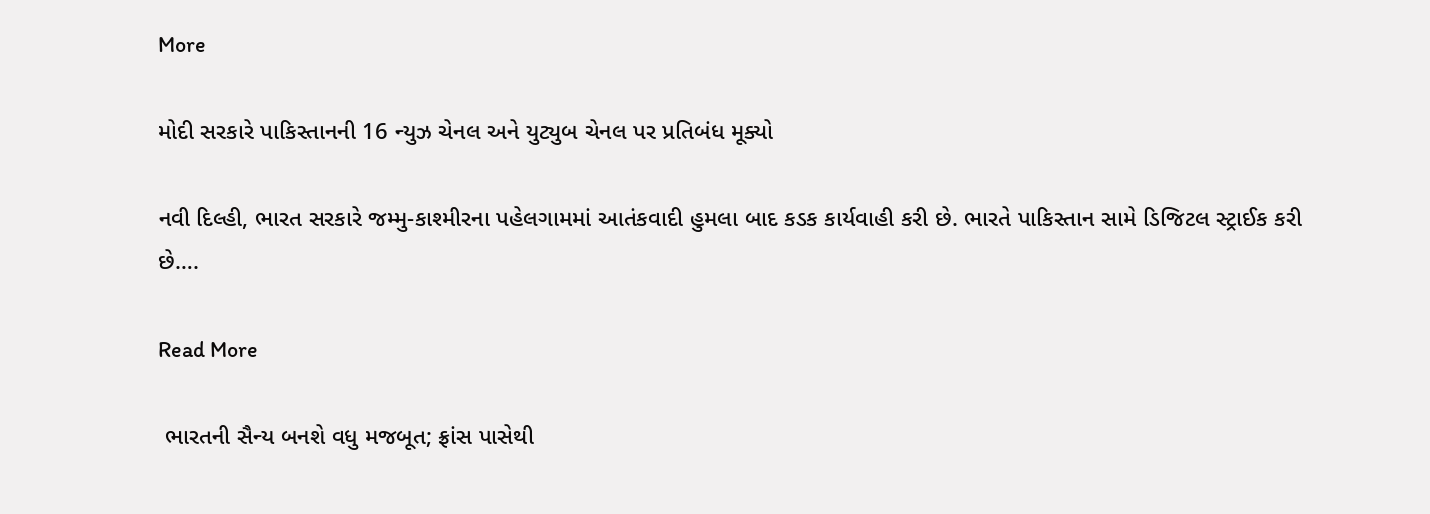More

મોદી સરકારે પાકિસ્તાનની 16 ન્યુઝ ચેનલ અને યુટ્યુબ ચેનલ પર પ્રતિબંધ મૂક્યો

નવી દિલ્હી, ભારત સરકારે જમ્મુ-કાશ્મીરના પહેલગામમાં આતંકવાદી હુમલા બાદ કડક કાર્યવાહી કરી છે. ભારતે પાકિસ્તાન સામે ડિજિટલ સ્ટ્રાઈક કરી છે….

Read More

 ભારતની સૈન્ય બનશે વધુ મજબૂત; ફ્રાંસ પાસેથી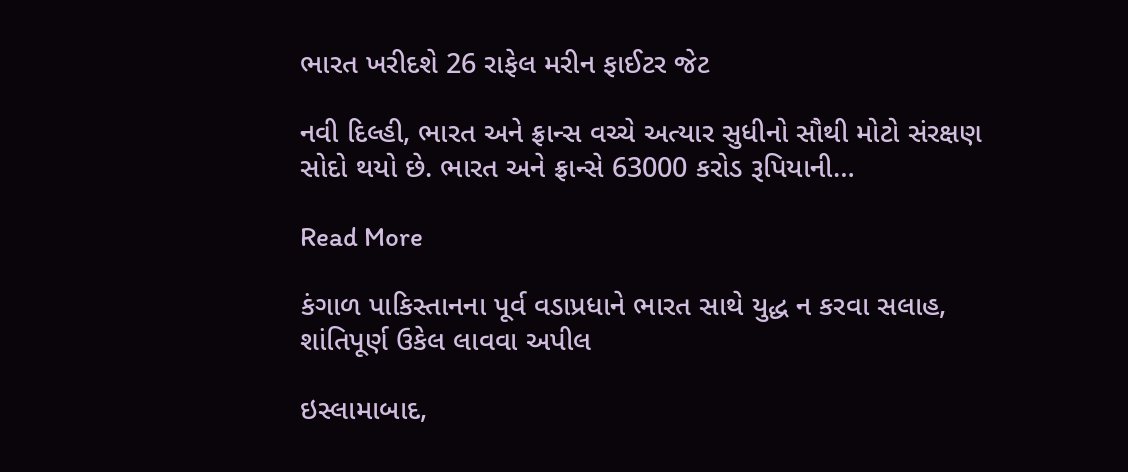ભારત ખરીદશે 26 રાફેલ મરીન ફાઈટર જેટ

નવી દિલ્હી, ભારત અને ફ્રાન્સ વચ્ચે અત્યાર સુધીનો સૌથી મોટો સંરક્ષણ સોદો થયો છે. ભારત અને ફ્રાન્સે 63000 કરોડ રૂપિયાની…

Read More

કંગાળ પાકિસ્તાનના પૂર્વ વડાપ્રધાને ભારત સાથે યુદ્ધ ન કરવા સલાહ, શાંતિપૂર્ણ ઉકેલ લાવવા અપીલ

ઇસ્લામાબાદ,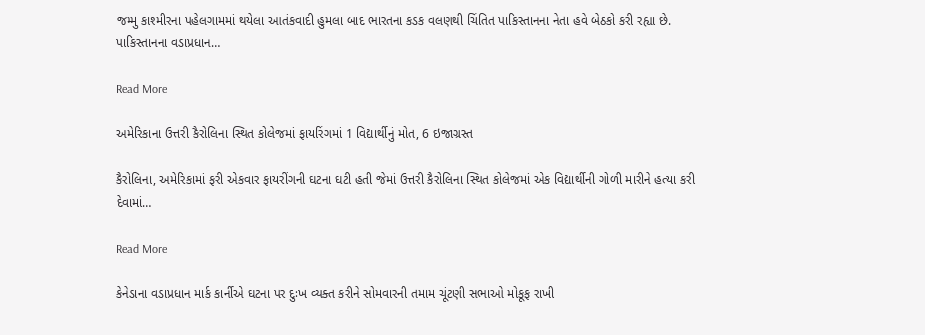જમ્મુ કાશ્મીરના પહેલગામમાં થયેલા આતંકવાદી હુમલા બાદ ભારતના કડક વલણથી ચિંતિત પાકિસ્તાનના નેતા હવે બેઠકો કરી રહ્યા છે. પાકિસ્તાનના વડાપ્રધાન…

Read More

અમેરિકાના ઉત્તરી કૈરોલિના સ્થિત કોલેજમાં ફાયરિંગમાં 1 વિદ્યાર્થીનું મોત, 6 ઇજાગ્રસ્ત

કૈરોલિના, અમેરિકામાં ફરી એકવાર ફાયરીંગની ઘટના ઘટી હતી જેમાં ઉત્તરી કૈરોલિના સ્થિત કોલેજમાં એક વિદ્યાર્થીની ગોળી મારીને હત્યા કરી દેવામાં…

Read More

કેનેડાના વડાપ્રધાન માર્ક કાર્નીએ ઘટના પર દુઃખ વ્યક્ત કરીને સોમવારની તમામ ચૂંટણી સભાઓ મોકૂફ રાખી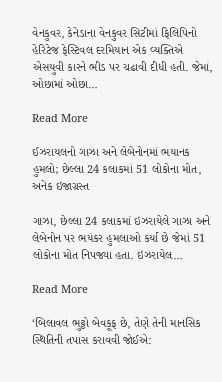વેનકુવર, કેનેડાના વેનકુવર સિટીમાં ફિલિપિનો હેરિટેજ ફેસ્ટિવલ દરમિયાન એક વ્યક્તિએ એસયુવી કારને ભીડ પર ચઢાવી દીધી હતી. જેમાં, ઓછામાં ઓછા…

Read More

ઈઝરાયલનો ગાઝા અને લેબેનોનમાં ભયાનક હુમલો; છેલ્લા 24 કલાકમાં 51 લોકોના મોત, અનેક ઇજાગ્રસ્ત

ગાઝા, છેલ્લા 24 કલાકમાં ઇઝરાયેલે ગાઝા અને લેબેનોન પર ભયંકર હુમલાઓ કર્યા છે જેમાં 51 લોકોના મોત નિપજ્યા હતા. ઇઝરાયેલ…

Read More

‘બિલાવલ ભુટ્ટો બેવકૂફ છે, તેણે તેની માનસિક સ્થિતિની તપાસ કરાવવી જોઈએ: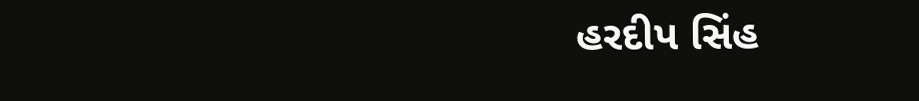હરદીપ સિંહ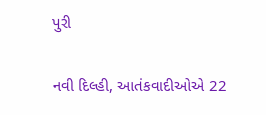પુરી

નવી દિલ્હી, આતંકવાદીઓએ 22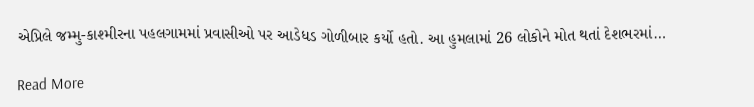એપ્રિલે જમ્મુ-કાશ્મીરના પહલગામમાં પ્રવાસીઓ પર આડેધડ ગોળીબાર કર્યો હતો. આ હુમલામાં 26 લોકોને મોત થતાં દેશભરમાં…

Read More